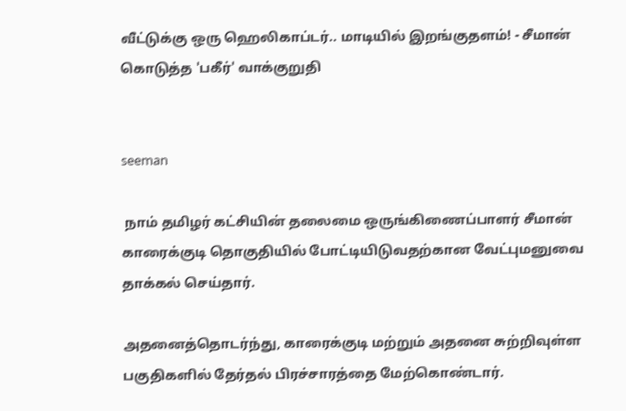வீட்டுக்கு ஒரு ஹெலிகாப்டர்.. மாடியில் இறங்குதளம்! - சீமான் கொடுத்த 'பகீர்' வாக்குறுதி


seeman

 நாம் தமிழர் கட்சியின் தலைமை ஒருங்கிணைப்பாளர் சீமான் காரைக்குடி தொகுதியில் போட்டியிடுவதற்கான வேட்புமனுவை தாக்கல் செய்தார்.

அதனைத்தொடர்ந்து, காரைக்குடி மற்றும் அதனை சுற்றிவுள்ள பகுதிகளில் தேர்தல் பிரச்சாரத்தை மேற்கொண்டார்.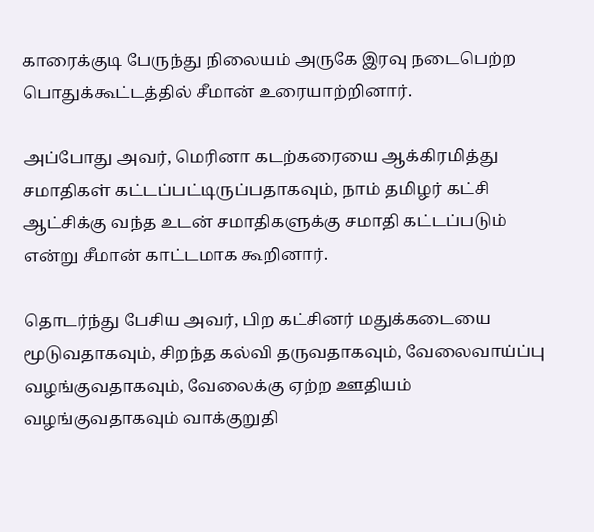காரைக்குடி பேருந்து நிலையம் அருகே இரவு நடைபெற்ற பொதுக்கூட்டத்தில் சீமான் உரையாற்றினார்.

அப்போது அவர், மெரினா கடற்கரையை ஆக்கிரமித்து சமாதிகள் கட்டப்பட்டிருப்பதாகவும், நாம் தமிழர் கட்சி ஆட்சிக்கு வந்த உடன் சமாதிகளுக்கு சமாதி கட்டப்படும் என்று சீமான் காட்டமாக கூறினார்.

தொடர்ந்து பேசிய அவர், பிற கட்சினர் மதுக்கடையை மூடுவதாகவும், சிறந்த கல்வி தருவதாகவும், வேலைவாய்ப்பு வழங்குவதாகவும், வேலைக்கு ஏற்ற ஊதியம் வழங்குவதாகவும் வாக்குறுதி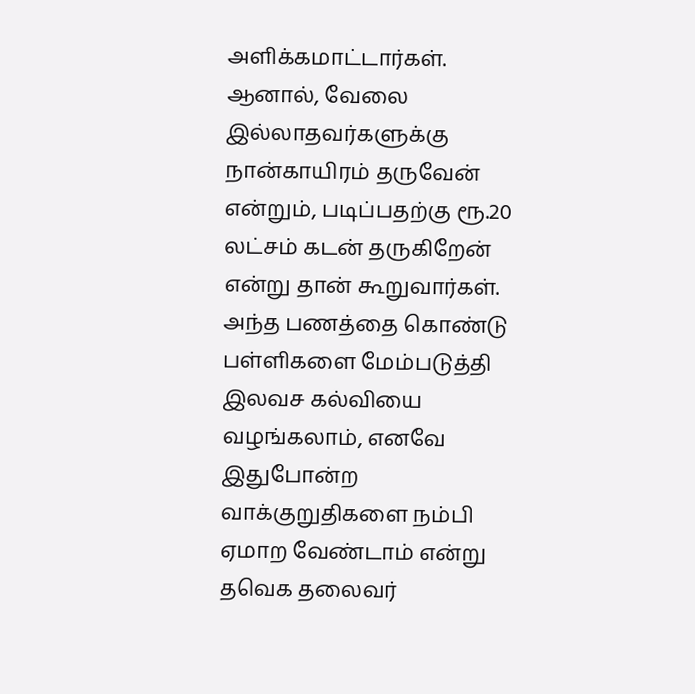அளிக்கமாட்டார்கள். ஆனால், வேலை இல்லாதவர்களுக்கு நான்காயிரம் தருவேன் என்றும், படிப்பதற்கு ரூ.20 லட்சம் கடன் தருகிறேன் என்று தான் கூறுவார்கள். அந்த பணத்தை கொண்டு பள்ளிகளை மேம்படுத்தி இலவச கல்வியை வழங்கலாம், எனவே இதுபோன்ற வாக்குறுதிகளை நம்பி ஏமாற வேண்டாம் என்று தவெக தலைவர்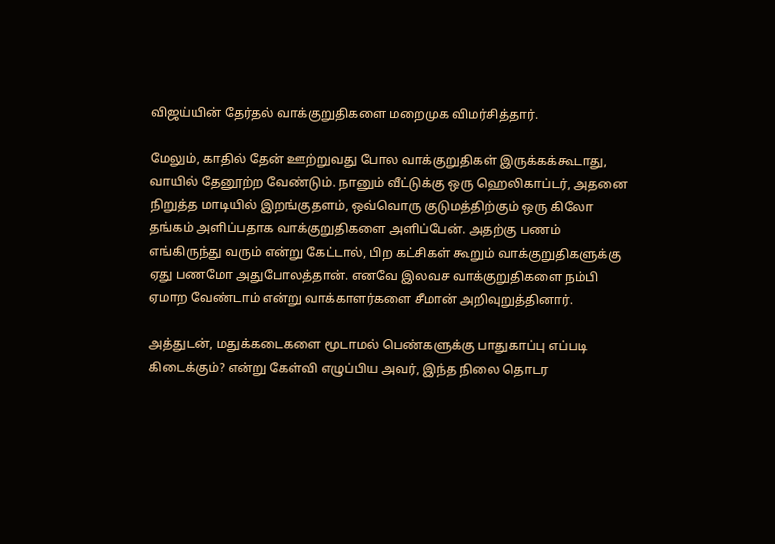விஜய்யின் தேர்தல் வாக்குறுதிகளை மறைமுக விமர்சித்தார்.

மேலும், காதில் தேன் ஊற்றுவது போல வாக்குறுதிகள் இருக்கக்கூடாது, வாயில் தேனூற்ற வேண்டும். நானும் வீட்டுக்கு ஒரு ஹெலிகாப்டர், அதனை நிறுத்த மாடியில் இறங்குதளம், ஒவ்வொரு குடுமத்திற்கும் ஒரு கிலோ தங்கம் அளிப்பதாக வாக்குறுதிகளை அளிப்பேன். அதற்கு பணம் எங்கிருந்து வரும் என்று கேட்டால், பிற கட்சிகள் கூறும் வாக்குறுதிகளுக்கு ஏது பணமோ அதுபோலத்தான். எனவே இலவச வாக்குறுதிகளை நம்பி ஏமாற வேண்டாம் என்று வாக்காளர்களை சீமான் அறிவுறுத்தினார்.

அத்துடன், மதுக்கடைகளை மூடாமல் பெண்களுக்கு பாதுகாப்பு எப்படி கிடைக்கும்? என்று கேள்வி எழுப்பிய அவர், இந்த நிலை தொடர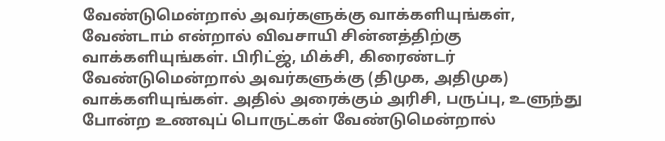வேண்டுமென்றால் அவர்களுக்கு வாக்களியுங்கள், வேண்டாம் என்றால் விவசாயி சின்னத்திற்கு வாக்களியுங்கள். பிரிட்ஜ், மிக்சி, கிரைண்டர் வேண்டுமென்றால் அவர்களுக்கு (திமுக, அதிமுக) வாக்களியுங்கள். அதில் அரைக்கும் அரிசி, பருப்பு, உளுந்து போன்ற உணவுப் பொருட்கள் வேண்டுமென்றால்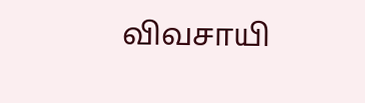விவசாயி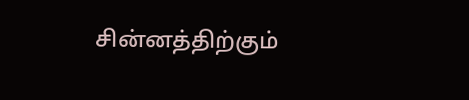சின்னத்திற்கும்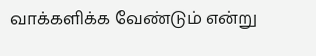வாக்களிக்க வேண்டும் என்று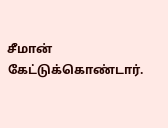சீமான் கேட்டுக்கொண்டார்.